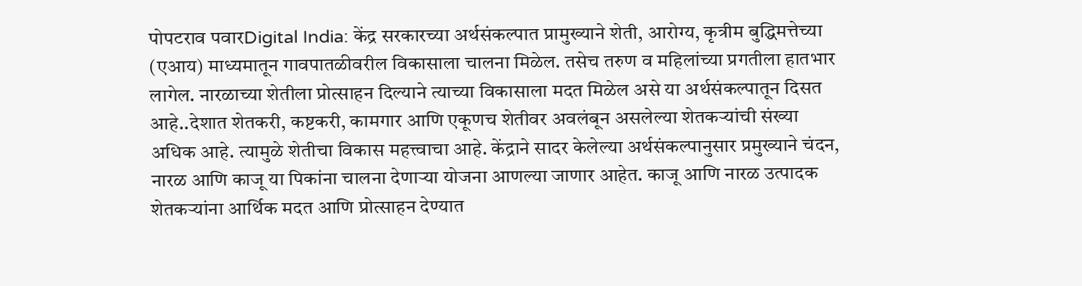पोपटराव पवारDigital India: केंद्र सरकारच्या अर्थसंकल्पात प्रामुख्याने शेती, आरोग्य, कृत्रीम बुद्धिमत्तेच्या (एआय) माध्यमातून गावपातळीवरील विकासाला चालना मिळेल. तसेच तरुण व महिलांच्या प्रगतीला हातभार लागेल. नारळाच्या शेतीला प्रोत्साहन दिल्याने त्याच्या विकासाला मदत मिळेल असे या अर्थसंकल्पातून दिसत आहे..देशात शेतकरी, कष्टकरी, कामगार आणि एकूणच शेतीवर अवलंबून असलेल्या शेतकऱ्यांची संख्या अधिक आहे. त्यामुळे शेतीचा विकास महत्त्वाचा आहे. केंद्राने सादर केलेल्या अर्थसंकल्पानुसार प्रमुख्याने चंदन, नारळ आणि काजू या पिकांना चालना देणाऱ्या योजना आणल्या जाणार आहेत. काजू आणि नारळ उत्पादक शेतकऱ्यांना आर्थिक मदत आणि प्रोत्साहन देण्यात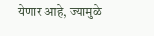येणार आहे, ज्यामुळे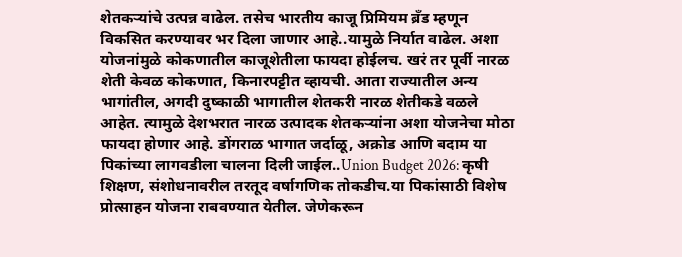शेतकऱ्यांचे उत्पन्न वाढेल. तसेच भारतीय काजू प्रिमियम ब्रँड म्हणून विकसित करण्यावर भर दिला जाणार आहे..यामुळे निर्यात वाढेल. अशा योजनांमुळे कोकणातील काजूशेतीला फायदा होईलच. खरं तर पूर्वी नारळ शेती केवळ कोकणात, किनारपट्टीत व्हायची. आता राज्यातील अन्य भागांतील, अगदी दुष्काळी भागातील शेतकरी नारळ शेतीकडे वळले आहेत. त्यामुळे देशभरात नारळ उत्पादक शेतकऱ्यांना अशा योजनेचा मोठा फायदा होणार आहे. डोंगराळ भागात जर्दाळू, अक्रोड आणि बदाम या पिकांच्या लागवडीला चालना दिली जाईल..Union Budget 2026: कृषी शिक्षण, संशोधनावरील तरतूद वर्षागणिक तोकडीच.या पिकांसाठी विशेष प्रोत्साहन योजना राबवण्यात येतील. जेणेकरून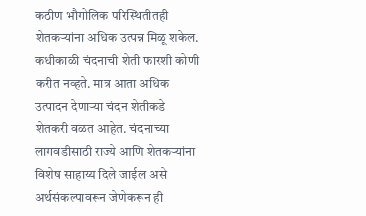कठीण भौगोलिक परिस्थितीतही शेतकऱ्यांना अधिक उत्पन्न मिळू शकेल. कधीकाळी चंदनाची शेती फारशी कोणी करीत नव्हते. मात्र आता अधिक उत्पादन देणाऱ्या चंदन शेतीकडे शेतकरी वळत आहेत. चंदनाच्या लागवडीसाठी राज्ये आणि शेतकऱ्यांना विशेष साहाय्य दिले जाईल असे अर्थसंकल्पावरून जेणेकरून ही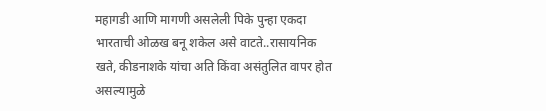महागडी आणि मागणी असलेली पिके पुन्हा एकदा भारताची ओळख बनू शकेल असे वाटते..रासायनिक खते, कीडनाशके यांचा अति किंवा असंतुलित वापर होत असल्यामुळे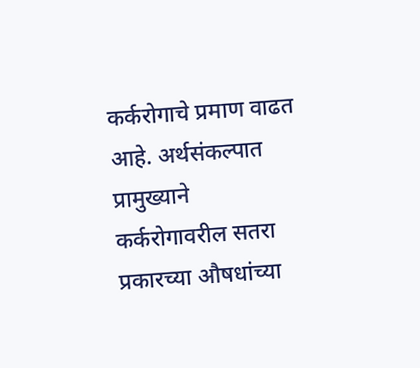कर्करोगाचे प्रमाण वाढत आहे. अर्थसंकल्पात प्रामुख्याने कर्करोगावरील सतरा प्रकारच्या औषधांच्या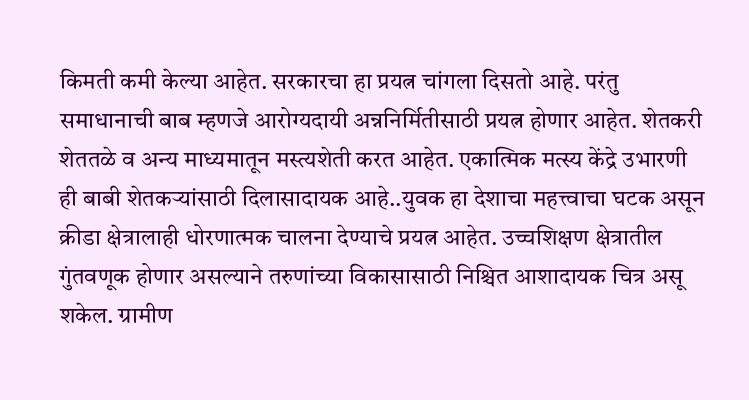किमती कमी केल्या आहेत. सरकारचा हा प्रयत्न चांगला दिसतो आहे. परंतु समाधानाची बाब म्हणजे आरोग्यदायी अन्ननिर्मितीसाठी प्रयत्न होणार आहेत. शेतकरी शेततळे व अन्य माध्यमातून मस्त्यशेती करत आहेत. एकात्मिक मत्स्य केंद्रे उभारणी ही बाबी शेतकऱ्यांसाठी दिलासादायक आहे..युवक हा देशाचा महत्त्वाचा घटक असून क्रीडा क्षेत्रालाही धोरणात्मक चालना देण्याचे प्रयत्न आहेत. उच्चशिक्षण क्षेत्रातील गुंतवणूक होणार असल्याने तरुणांच्या विकासासाठी निश्चित आशादायक चित्र असू शकेल. ग्रामीण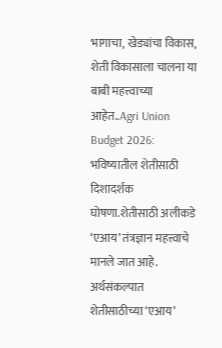भागाचा, खेड्यांचा विकास, शेती विकासाला चालना या बाबी महत्त्वाच्या आहेत..Agri Union Budget 2026: भविष्यातील शेतीसाठी दिशादर्शक घोषणा.शेतीसाठी अलीकडे ‘एआय’ तंत्रज्ञान महत्त्वाचे मानले जात आहे. अर्थसंकल्पात शेतीसाठीच्या ‘एआय’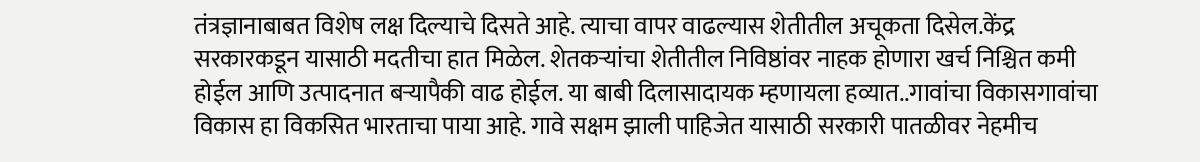तंत्रज्ञानाबाबत विशेष लक्ष दिल्याचे दिसते आहे. त्याचा वापर वाढल्यास शेतीतील अचूकता दिसेल.केंद्र सरकारकडून यासाठी मदतीचा हात मिळेल. शेतकऱ्यांचा शेतीतील निविष्ठांवर नाहक होणारा खर्च निश्चित कमी होईल आणि उत्पादनात बऱ्यापैकी वाढ होईल. या बाबी दिलासादायक म्हणायला हव्यात..गावांचा विकासगावांचा विकास हा विकसित भारताचा पाया आहे. गावे सक्षम झाली पाहिजेत यासाठी सरकारी पातळीवर नेहमीच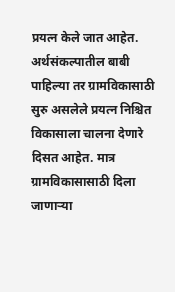प्रयत्न केले जात आहेत. अर्थसंकल्पातील बाबी पाहिल्या तर ग्रामविकासाठी सुरु असलेले प्रयत्न निश्चित विकासाला चालना देणारे दिसत आहेत. मात्र ग्रामविकासासाठी दिला जाणाऱ्या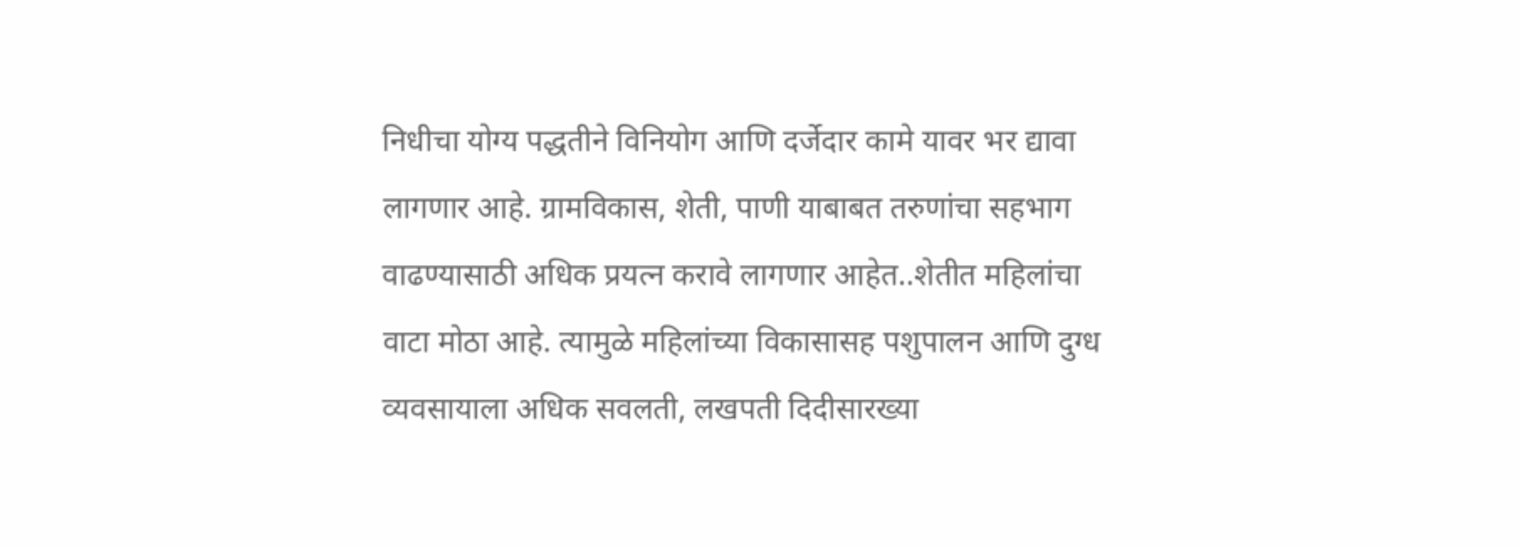निधीचा योग्य पद्धतीने विनियोग आणि दर्जेदार कामे यावर भर द्यावा लागणार आहे. ग्रामविकास, शेती, पाणी याबाबत तरुणांचा सहभाग वाढण्यासाठी अधिक प्रयत्न करावे लागणार आहेत..शेतीत महिलांचा वाटा मोठा आहे. त्यामुळे महिलांच्या विकासासह पशुपालन आणि दुग्ध व्यवसायाला अधिक सवलती, लखपती दिदीसारख्या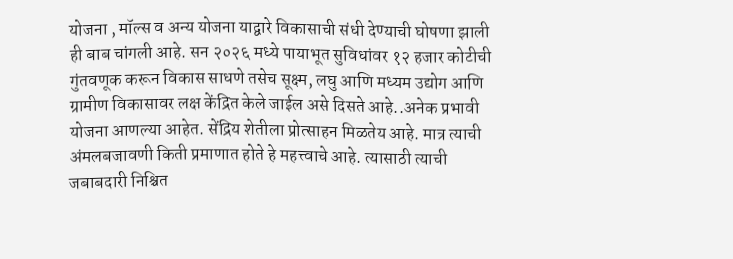योजना , मॉल्स व अन्य योजना याद्वारे विकासाची संधी देण्याची घोषणा झाली ही बाब चांगली आहे. सन २०२६ मध्ये पायाभूत सुविधांवर १२ हजार कोटीची गुंतवणूक करून विकास साधणे तसेच सूक्ष्म, लघु आणि मध्यम उद्योग आणि ग्रामीण विकासावर लक्ष केंद्रित केले जाईल असे दिसते आहे..अनेक प्रभावी योजना आणल्या आहेत. सेंद्रिय शेतीला प्रोत्साहन मिळतेय आहे. मात्र त्याची अंमलबजावणी किती प्रमाणात होते हे महत्त्वाचे आहे. त्यासाठी त्याची जबाबदारी निश्चित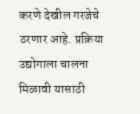करणे देखील गरजेचे ठरणार आहे. प्रक्रिया उद्योगाला चालना मिळावी यासाठी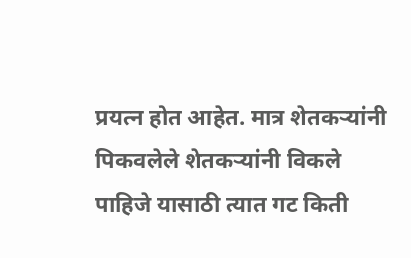प्रयत्न होत आहेत. मात्र शेतकऱ्यांनी पिकवलेले शेतकऱ्यांनी विकले पाहिजे यासाठी त्यात गट किती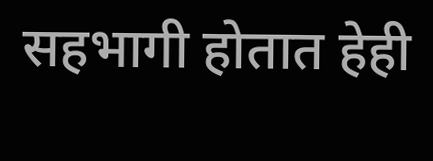सहभागी होतात हेही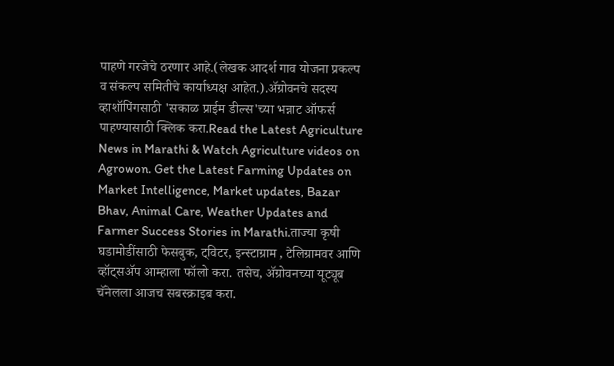पाहणे गरजेचे ठरणार आहे.(लेखक आदर्श गाव योजना प्रकल्प व संकल्प समितीचे कार्याध्यक्ष आहेत.).ॲग्रोवनचे सदस्य व्हाशॉपिंगसाठी 'सकाळ प्राईम डील्स'च्या भन्नाट ऑफर्स पाहण्यासाठी क्लिक करा.Read the Latest Agriculture News in Marathi & Watch Agriculture videos on Agrowon. Get the Latest Farming Updates on Market Intelligence, Market updates, Bazar Bhav, Animal Care, Weather Updates and Farmer Success Stories in Marathi.ताज्या कृषी घडामोडींसाठी फेसबुक, ट्विटर, इन्स्टाग्राम , टेलिग्रामवर आणि व्हॉट्सॲप आम्हाला फॉलो करा. तसेच, ॲग्रोवनच्या यूट्यूब चॅनेलला आजच सबस्क्राइब करा.